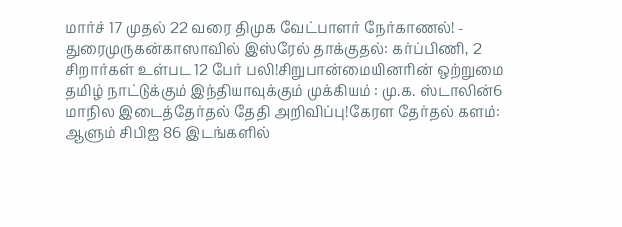மார்ச் 17 முதல் 22 வரை திமுக வேட்பாளர் நேர்காணல்! - துரைமுருகன்காஸாவில் இஸ்ரேல் தாக்குதல்: கர்ப்பிணி, 2 சிறார்கள் உள்பட 12 பேர் பலி!சிறுபான்மையினரின் ஒற்றுமை தமிழ் நாட்டுக்கும் இந்தியாவுக்கும் முக்கியம் : மு.க. ஸ்டாலின்6 மாநில இடைத்தேர்தல் தேதி அறிவிப்பு!கேரள தேர்தல் களம்: ஆளும் சிபிஐ 86 இடங்களில்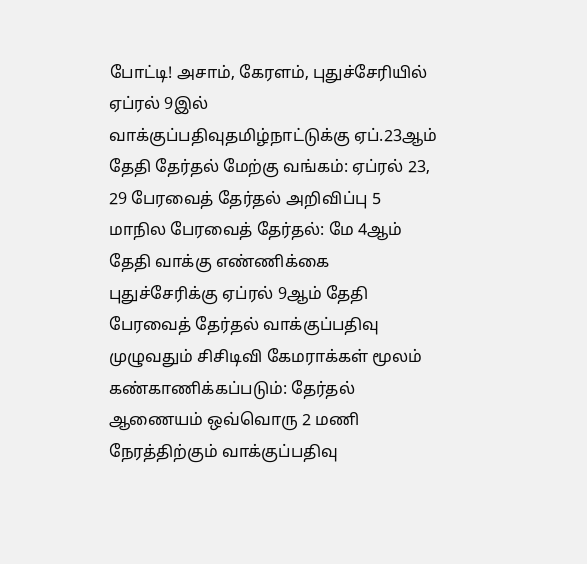போட்டி! அசாம், கேரளம், புதுச்சேரியில் ஏப்ரல் 9இல் வாக்குப்பதிவுதமிழ்நாட்டுக்கு ஏப்.23ஆம் தேதி தேர்தல் மேற்கு வங்கம்: ஏப்ரல் 23, 29 பேரவைத் தேர்தல் அறிவிப்பு 5 மாநில பேரவைத் தேர்தல்: மே 4ஆம் தேதி வாக்கு எண்ணிக்கை புதுச்சேரிக்கு ஏப்ரல் 9ஆம் தேதி பேரவைத் தேர்தல் வாக்குப்பதிவு முழுவதும் சிசிடிவி கேமராக்கள் மூலம் கண்காணிக்கப்படும்: தேர்தல் ஆணையம் ஒவ்வொரு 2 மணி நேரத்திற்கும் வாக்குப்பதிவு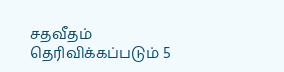சதவீதம் தெரிவிக்கப்படும் 5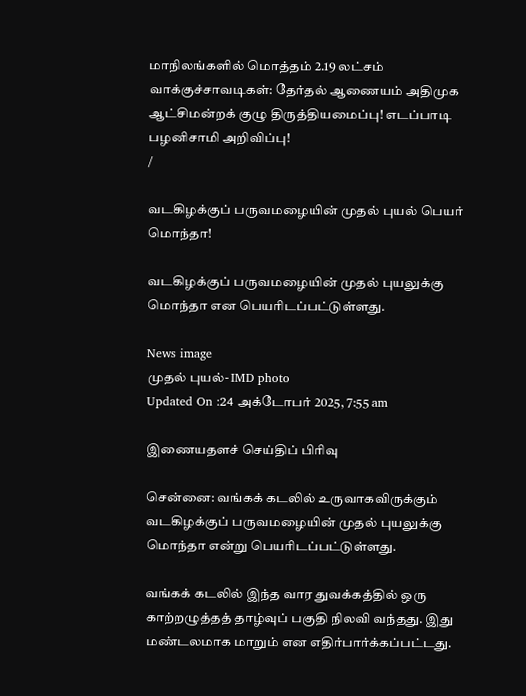மாநிலங்களில் மொத்தம் 2.19 லட்சம் வாக்குச்சாவடிகள்: தேர்தல் ஆணையம் அதிமுக ஆட்சிமன்றக் குழு திருத்தியமைப்பு! எடப்பாடி பழனிசாமி அறிவிப்பு!
/

வடகிழக்குப் பருவமழையின் முதல் புயல் பெயர் மொந்தா!

வடகிழக்குப் பருவமழையின் முதல் புயலுக்கு மொந்தா என பெயரிடப்பட்டுள்ளது.

News image
முதல் புயல்- IMD photo
Updated On :24 அக்டோபர் 2025, 7:55 am

இணையதளச் செய்திப் பிரிவு

சென்னை: வங்கக் கடலில் உருவாகவிருக்கும் வடகிழக்குப் பருவமழையின் முதல் புயலுக்கு மொந்தா என்று பெயரிடப்பட்டுள்ளது.

வங்கக் கடலில் இந்த வார துவக்கத்தில் ஒரு காற்றழுத்தத் தாழ்வுப் பகுதி நிலவி வந்தது. இது மண்டலமாக மாறும் என எதிர்பார்க்கப்பட்டது.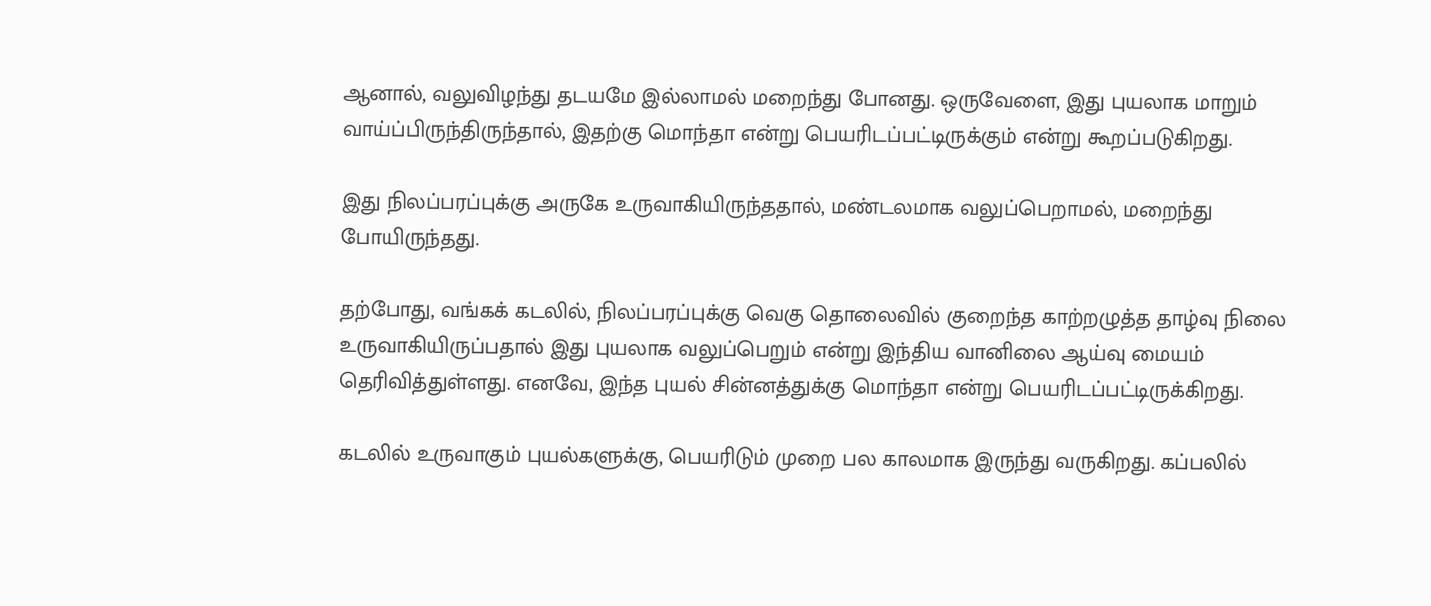ஆனால், வலுவிழந்து தடயமே இல்லாமல் மறைந்து போனது. ஒருவேளை, இது புயலாக மாறும் வாய்ப்பிருந்திருந்தால், இதற்கு மொந்தா என்று பெயரிடப்பட்டிருக்கும் என்று கூறப்படுகிறது.

இது நிலப்பரப்புக்கு அருகே உருவாகியிருந்ததால், மண்டலமாக வலுப்பெறாமல், மறைந்து போயிருந்தது.

தற்போது, வங்கக் கடலில், நிலப்பரப்புக்கு வெகு தொலைவில் குறைந்த காற்றழுத்த தாழ்வு நிலை உருவாகியிருப்பதால் இது புயலாக வலுப்பெறும் என்று இந்திய வானிலை ஆய்வு மையம் தெரிவித்துள்ளது. எனவே, இந்த புயல் சின்னத்துக்கு மொந்தா என்று பெயரிடப்பட்டிருக்கிறது.

கடலில் உருவாகும் புயல்களுக்கு, பெயரிடும் முறை பல காலமாக இருந்து வருகிறது. கப்பலில்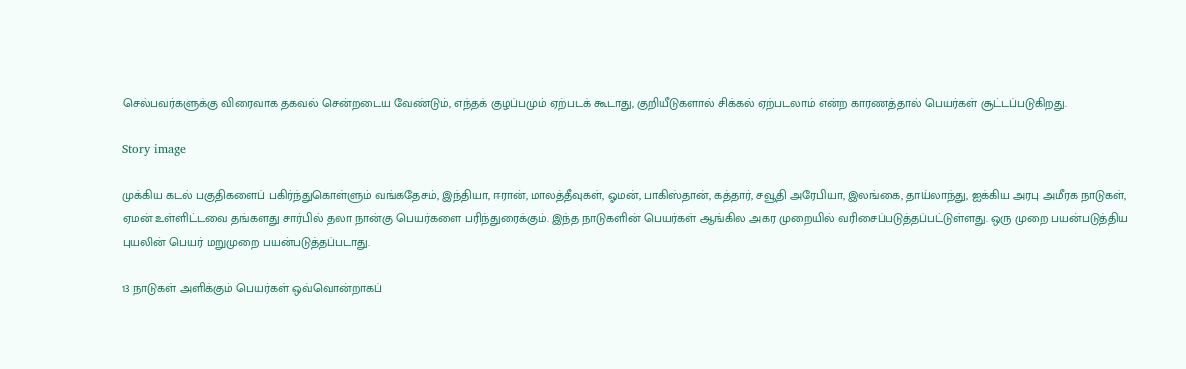செல்பவர்களுக்கு விரைவாக தகவல் சென்றடைய வேண்டும், எந்தக் குழப்பமும் ஏற்படக் கூடாது, குறியீடுகளால் சிக்கல் ஏற்படலாம் என்ற காரணத்தால் பெயர்கள் சூட்டப்படுகிறது.

Story image

முக்கிய கடல் பகுதிகளைப் பகிர்ந்துகொள்ளும் வங்கதேசம், இந்தியா, ஈரான், மாலத்தீவுகள், ஓமன், பாகிஸ்தான், கத்தார், சவூதி அரேபியா, இலங்கை, தாய்லாந்து, ஐக்கிய அரபு அமீரக நாடுகள், ஏமன் உள்ளிட்டவை தங்களது சார்பில் தலா நான்கு பெயர்களை பரிந்துரைக்கும். இந்த நாடுகளின் பெயர்கள் ஆங்கில அகர முறையில் வரிசைப்படுத்தப்பட்டுள்ளது. ஒரு முறை பயன்படுத்திய புயலின் பெயர் மறுமுறை பயன்படுத்தப்படாது.

13 நாடுகள் அளிக்கும் பெயர்கள் ஒவ்வொன்றாகப்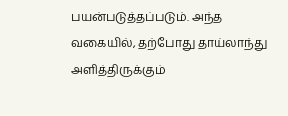பயன்படுத்தப்படும். அந்த வகையில், தற்போது தாய்லாந்து அளித்திருக்கும்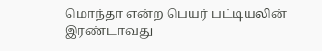மொந்தா என்ற பெயர் பட்டியலின் இரண்டாவது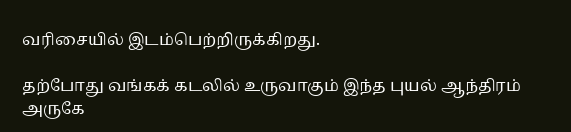வரிசையில் இடம்பெற்றிருக்கிறது.

தற்போது வங்கக் கடலில் உருவாகும் இந்த புயல் ஆந்திரம் அருகே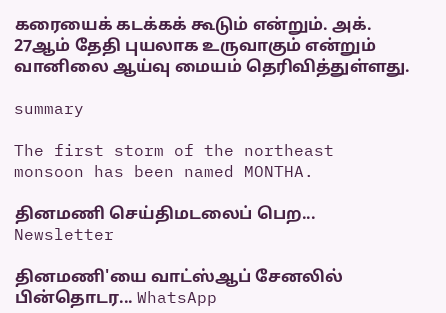கரையைக் கடக்கக் கூடும் என்றும். அக். 27ஆம் தேதி புயலாக உருவாகும் என்றும் வானிலை ஆய்வு மையம் தெரிவித்துள்ளது.

summary

The first storm of the northeast monsoon has been named MONTHA.

தினமணி செய்திமடலைப் பெற... Newsletter

தினமணி'யை வாட்ஸ்ஆப் சேனலில் பின்தொடர... WhatsApp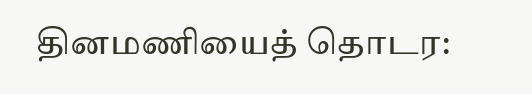தினமணியைத் தொடர: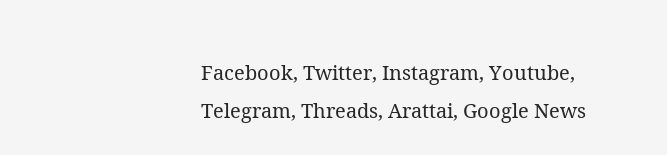Facebook, Twitter, Instagram, Youtube, Telegram, Threads, Arattai, Google News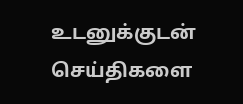உடனுக்குடன் செய்திகளை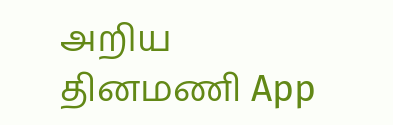அறிய தினமணி App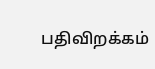பதிவிறக்கம்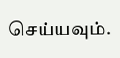செய்யவும்.